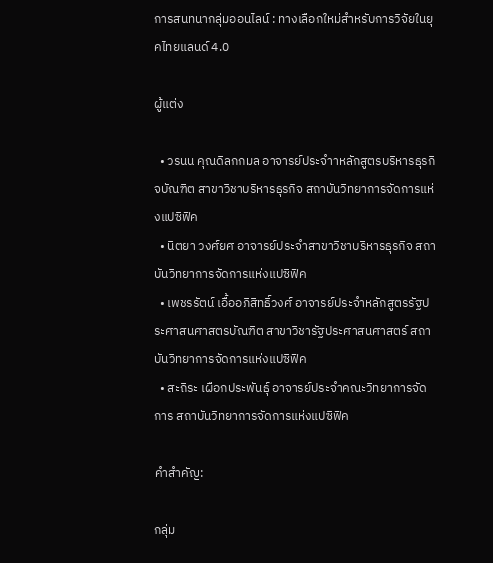การสนทนากลุ่มออนไลน์ : ทางเลือกใหม่สำหรับการวิจัยในยุคไทยแลนด์ 4.0

ผู้แต่ง

  • วรนน คุณดิลกกมล อาจารย์ประจำาหลักสูตรบริหารธุรกิจบัณฑิต สาขาวิชาบริหารธุรกิจ สถาบันวิทยาการจัดการแห่งแปซิฟิค
  • นิตยา วงศ์ยศ อาจารย์ประจำสาขาวิชาบริหารธุรกิจ สถาบันวิทยาการจัดการแห่งแปซิฟิค
  • เพชรรัตน์ เอื้ออภิสิทธิ์วงศ์ อาจารย์ประจำหลักสูตรรัฐประศาสนศาสตรบัณฑิต สาขาวิชารัฐประศาสนศาสตร์ สถาบันวิทยาการจัดการแห่งแปซิฟิค
  • สะถิระ เผือกประพันธุ์ อาจารย์ประจำคณะวิทยาการจัดการ สถาบันวิทยาการจัดการแห่งแปซิฟิค

คำสำคัญ:

กลุ่ม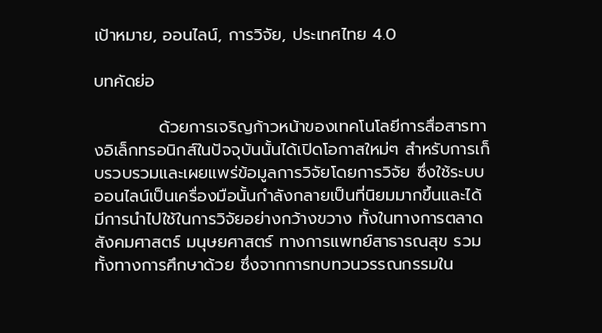เป้าหมาย, ออนไลน์, การวิจัย, ประเทศไทย 4.0

บทคัดย่อ

           ด้วยการเจริญก้าวหน้าของเทคโนโลยีการสื่อสารทางอิเล็กทรอนิกส์ในปัจจุบันนั้นได้เปิดโอกาสใหม่ๆ สำหรับการเก็บรวบรวมและเผยแพร่ข้อมูลการวิจัยโดยการวิจัย ซึ่งใช้ระบบออนไลน์เป็นเครื่องมือนั้นกำลังกลายเป็นที่นิยมมากขึ้นและได้มีการนำไปใช้ในการวิจัยอย่างกว้างขวาง ทั้งในทางการตลาด สังคมศาสตร์ มนุษยศาสตร์ ทางการแพทย์สาธารณสุข รวมทั้งทางการศึกษาด้วย ซึ่งจากการทบทวนวรรณกรรมใน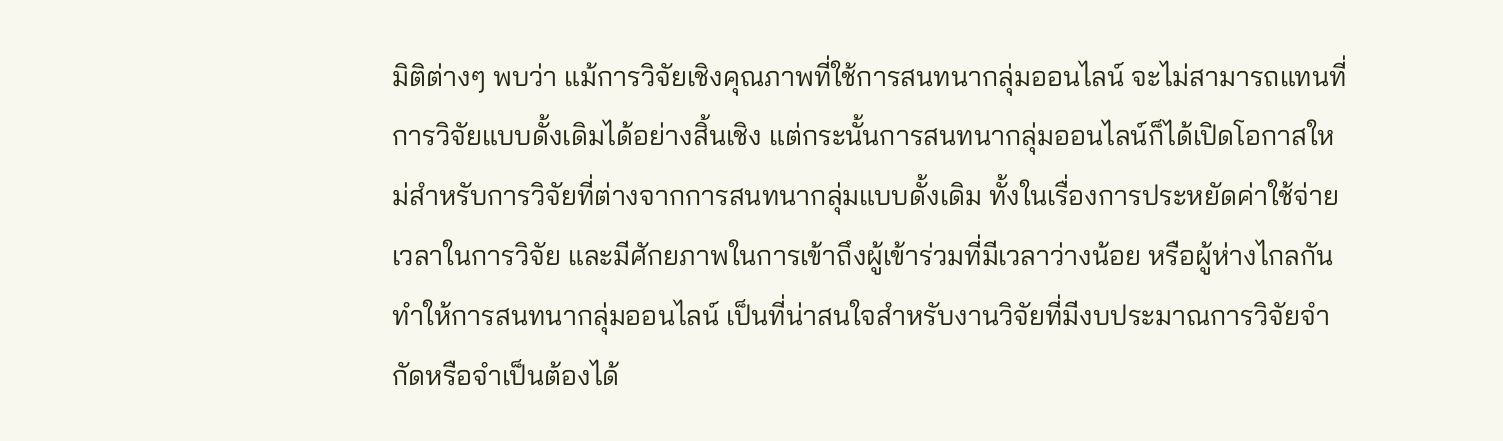มิติต่างๆ พบว่า แม้การวิจัยเชิงคุณภาพที่ใช้การสนทนากลุ่มออนไลน์ จะไม่สามารถแทนที่การวิจัยแบบดั้งเดิมได้อย่างสิ้นเชิง แต่กระนั้นการสนทนากลุ่มออนไลน์ก็ได้เปิดโอกาสใหม่สำหรับการวิจัยที่ต่างจากการสนทนากลุ่มแบบดั้งเดิม ทั้งในเรื่องการประหยัดค่าใช้จ่าย เวลาในการวิจัย และมีศักยภาพในการเข้าถึงผู้เข้าร่วมที่มีเวลาว่างน้อย หรือผู้ห่างไกลกัน ทำให้การสนทนากลุ่มออนไลน์ เป็นที่น่าสนใจสำหรับงานวิจัยที่มีงบประมาณการวิจัยจำกัดหรือจำเป็นต้องได้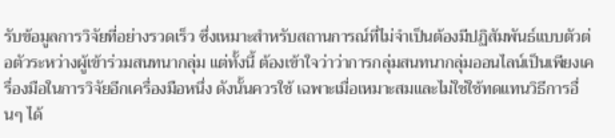รับข้อมูลการวิจัยที่อย่างรวดเร็ว ซึ่งเหมาะสำหรับสถานการณ์ที่ไม่จำเป็นต้องมีปฏิสัมพันธ์แบบตัวต่อตัวระหว่างผู้เข้าร่วมสนทนากลุ่ม แต่ทั้งนี้ ต้องเข้าใจว่าว่าการกลุ่มสนทนากลุ่มออนไลน์เป็นเพียงเครื่องมือในการวิจัยอีกเครื่องมือหนึ่ง ดังนั้นควรใช้ เฉพาะเมื่อเหมาะสมและไม่ใช่ใช้ทดแทนวิธีการอื่นๆ ได้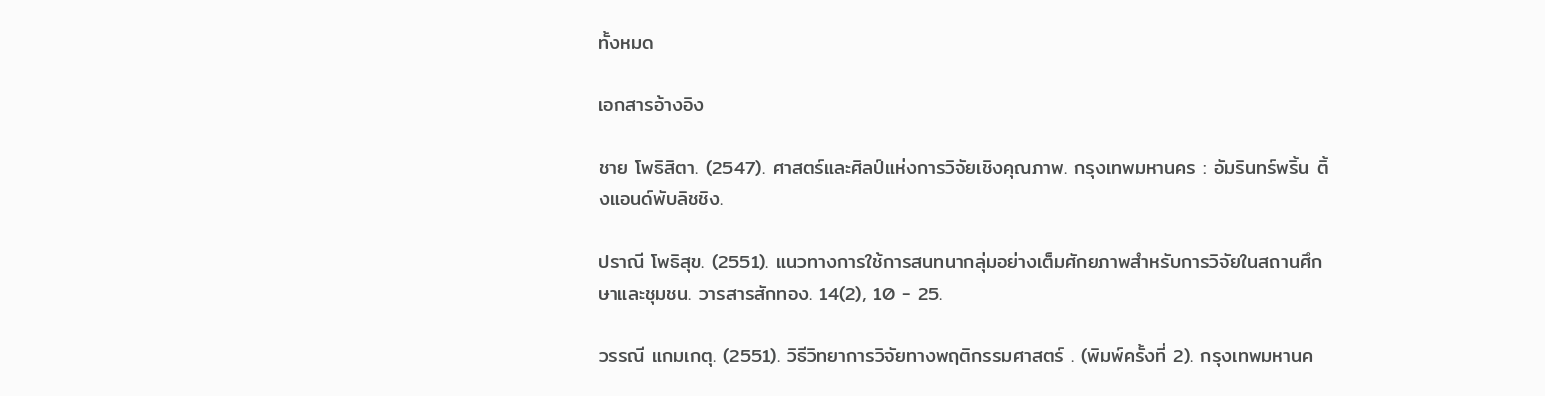ทั้งหมด

เอกสารอ้างอิง

ชาย โพธิสิตา. (2547). ศาสตร์และศิลป์แห่งการวิจัยเชิงคุณภาพ. กรุงเทพมหานคร : อัมรินทร์พริ้น ติ้งแอนด์พับลิชชิง.

ปราณี โพธิสุข. (2551). แนวทางการใช้การสนทนากลุ่มอย่างเต็มศักยภาพสำหรับการวิจัยในสถานศึกษาและชุมชน. วารสารสักทอง. 14(2), 10 - 25.

วรรณี แกมเกตุ. (2551). วิธีวิทยาการวิจัยทางพฤติกรรมศาสตร์ . (พิมพ์ครั้งที่ 2). กรุงเทพมหานค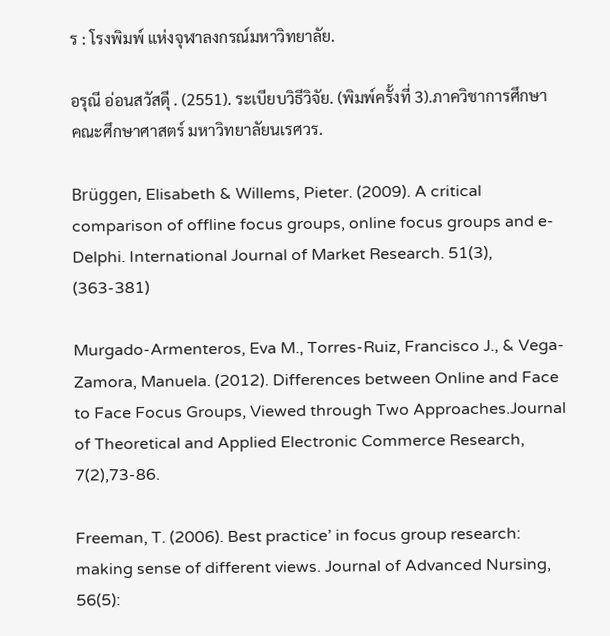ร : โรงพิมพ์ แห่งจุฬาลงกรณ์มหาวิทยาลัย.

อรุณี อ่อนสวัสดีุ . (2551). ระเบียบวิธีวิจัย. (พิมพ์ครั้งที่ 3).ภาควิชาการศึกษา คณะศึกษาศาสตร์ มหาวิทยาลัยนเรศวร.

Brüggen, Elisabeth & Willems, Pieter. (2009). A critical comparison of offline focus groups, online focus groups and e-Delphi. International Journal of Market Research. 51(3), (363-381)

Murgado-Armenteros, Eva M., Torres-Ruiz, Francisco J., & Vega-Zamora, Manuela. (2012). Differences between Online and Face to Face Focus Groups, Viewed through Two Approaches.Journal of Theoretical and Applied Electronic Commerce Research, 7(2),73-86.

Freeman, T. (2006). Best practice’ in focus group research: making sense of different views. Journal of Advanced Nursing, 56(5):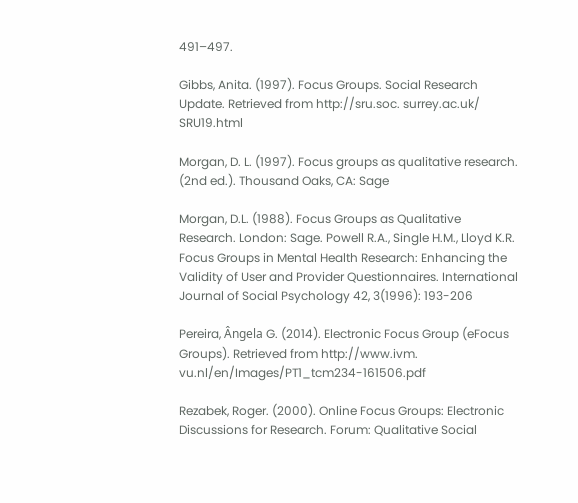491–497.

Gibbs, Anita. (1997). Focus Groups. Social Research Update. Retrieved from http://sru.soc. surrey.ac.uk/ SRU19.html

Morgan, D. L. (1997). Focus groups as qualitative research. (2nd ed.). Thousand Oaks, CA: Sage

Morgan, D.L. (1988). Focus Groups as Qualitative Research. London: Sage. Powell R.A., Single H.M., Lloyd K.R. Focus Groups in Mental Health Research: Enhancing the Validity of User and Provider Questionnaires. International Journal of Social Psychology 42, 3(1996): 193-206

Pereira, Ângela G. (2014). Electronic Focus Group (eFocus Groups). Retrieved from http://www.ivm. vu.nl/en/Images/PT1_tcm234-161506.pdf

Rezabek, Roger. (2000). Online Focus Groups: Electronic Discussions for Research. Forum: Qualitative Social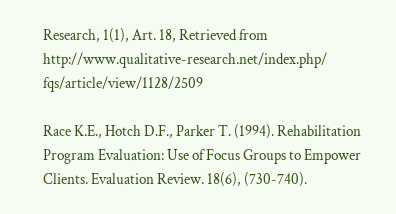Research, 1(1), Art. 18, Retrieved from http://www.qualitative-research.net/index.php/ fqs/article/view/1128/2509

Race K.E., Hotch D.F., Parker T. (1994). Rehabilitation Program Evaluation: Use of Focus Groups to Empower Clients. Evaluation Review. 18(6), (730-740).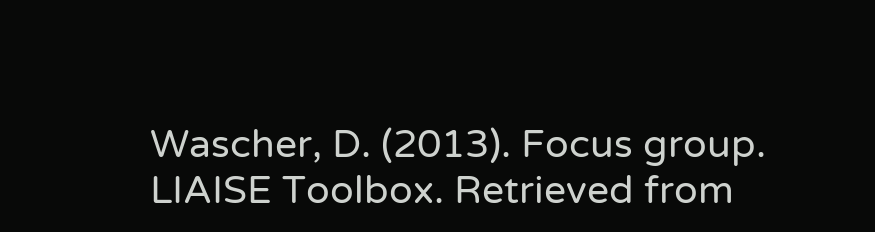Wascher, D. (2013). Focus group. LIAISE Toolbox. Retrieved from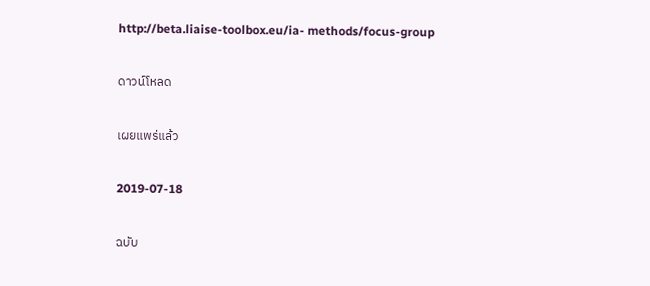http://beta.liaise-toolbox.eu/ia- methods/focus-group

ดาวน์โหลด

เผยแพร่แล้ว

2019-07-18

ฉบับ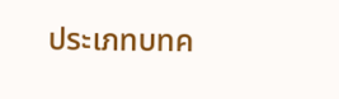ประเภทบทค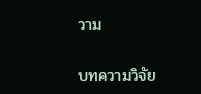วาม

บทความวิจัย